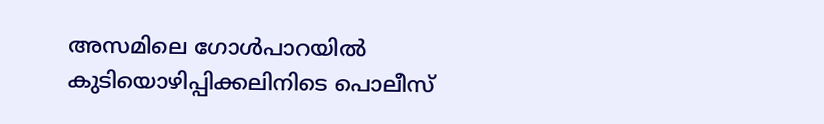അസമിലെ ഗോൾപാറയിൽ കുടിയൊഴിപ്പിക്കലിനിടെ പൊലീസ്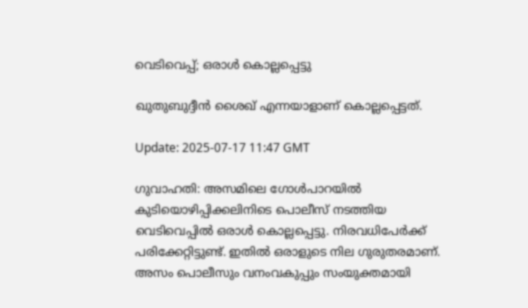വെടിവെപ്പ്; ഒരാൾ കൊല്ലപ്പെട്ടു

ഖുതുബുദ്ദീൻ ശൈഖ് എന്നയാളാണ് കൊല്ലപ്പെട്ടത്.

Update: 2025-07-17 11:47 GMT

ഗുവാഹതി: അസമിലെ ഗോൾപാറയിൽ കുടിയൊഴിപ്പിക്കലിനിടെ പൊലീസ് നടത്തിയ വെടിവെപ്പിൽ ഒരാൾ കൊല്ലപ്പെട്ടു. നിരവധിപേർക്ക് പരിക്കേറ്റിട്ടുണ്ട്. ഇതിൽ ഒരാളുടെ നില ഗുരുതരമാണ്. അസം പൊലീസും വനംവകുപ്പും സംയുക്തമായി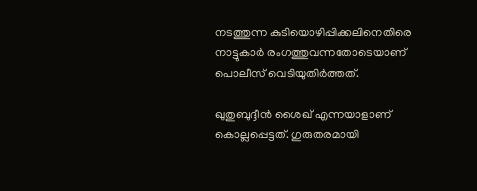നടത്തുന്ന കുടിയൊഴിപ്പിക്കലിനെതിരെ നാട്ടുകാർ രംഗത്തുവന്നതോടെയാണ് പൊലീസ് വെടിയുതിർത്തത്.

ഖുതുബുദ്ദീൻ ശൈഖ് എന്നയാളാണ് കൊല്ലപ്പെട്ടത്. ഗുരുതരമായി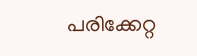പരിക്കേറ്റ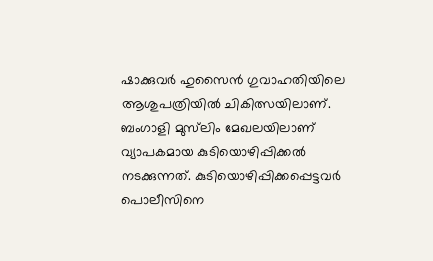ഷാക്കുവർ ഹുസൈൻ ഗുവാഹതിയിലെ ആശുപത്രിയിൽ ചികിത്സയിലാണ്. ബംഗാളി മുസ്‌ലിം മേഖലയിലാണ് വ്യാപകമായ കുടിയൊഴിപ്പിക്കൽ നടക്കുന്നത്. കുടിയൊഴിപ്പിക്കപ്പെട്ടവർ പൊലീസിനെ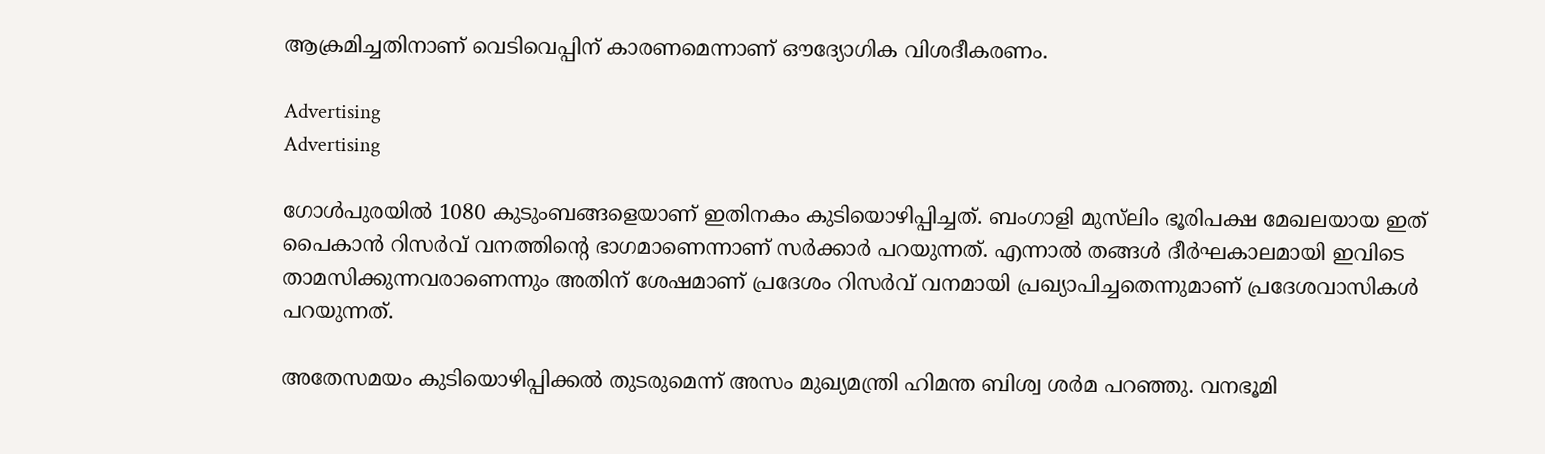ആക്രമിച്ചതിനാണ് വെടിവെപ്പിന് കാരണമെന്നാണ് ഔദ്യോഗിക വിശദീകരണം.

Advertising
Advertising

ഗോൾപുരയിൽ 1080 കുടുംബങ്ങളെയാണ് ഇതിനകം കുടിയൊഴിപ്പിച്ചത്. ബംഗാളി മുസ്‌ലിം ഭൂരിപക്ഷ മേഖലയായ ഇത് പൈകാൻ റിസർവ് വനത്തിന്റെ ഭാഗമാണെന്നാണ് സർക്കാർ പറയുന്നത്. എന്നാൽ തങ്ങൾ ദീർഘകാലമായി ഇവിടെ താമസിക്കുന്നവരാണെന്നും അതിന് ശേഷമാണ് പ്രദേശം റിസർവ് വനമായി പ്രഖ്യാപിച്ചതെന്നുമാണ് പ്രദേശവാസികൾ പറയുന്നത്.

അതേസമയം കുടിയൊഴിപ്പിക്കൽ തുടരുമെന്ന് അസം മുഖ്യമന്ത്രി ഹിമന്ത ബിശ്വ ശർമ പറഞ്ഞു. വനഭൂമി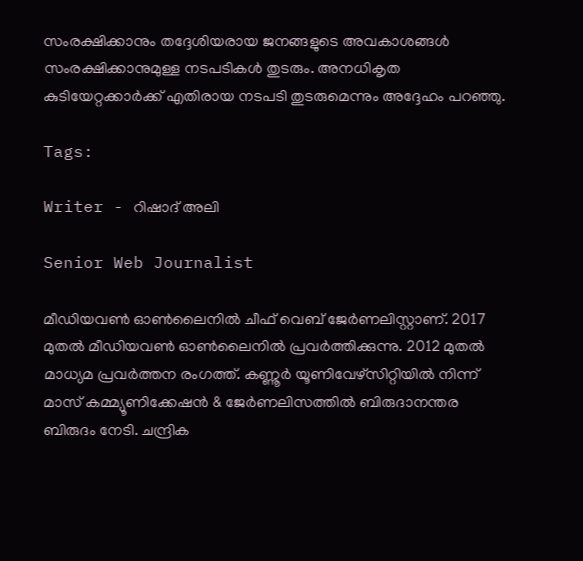സംരക്ഷിക്കാനും തദ്ദേശിയരായ ജനങ്ങളുടെ അവകാശങ്ങൾ സംരക്ഷിക്കാനുമുള്ള നടപടികൾ തുടരും. അനധികൃത കുടിയേറ്റക്കാർക്ക് എതിരായ നടപടി തുടരുമെന്നും അദ്ദേഹം പറഞ്ഞു.

Tags:

Writer - റിഷാദ് അലി

Senior Web Journalist

മീഡിയവൺ ഓൺലൈനിൽ ചീഫ് വെബ് ജേർണലിസ്റ്റാണ്. 2017 മുതൽ മീഡിയവൺ ഓൺലൈനിൽ പ്രവർത്തിക്കുന്നു. 2012 മുതൽ മാധ്യമ പ്രവർത്തന രംഗത്ത്. കണ്ണൂര്‍ യൂണിവേഴ്‌സിറ്റിയിൽ നിന്ന് മാസ് കമ്മ്യൂണിക്കേഷന്‍ & ജേര്‍ണലിസത്തില്‍ ബിരുദാനന്തര ബിരുദം നേടി. ചന്ദ്രിക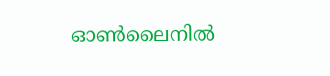ഓണ്‍ലൈനില്‍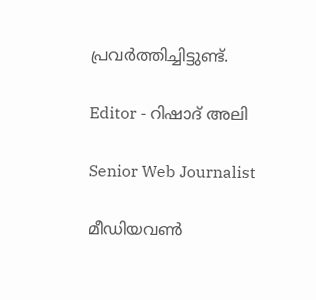പ്രവര്‍ത്തിച്ചിട്ടുണ്ട്.

Editor - റിഷാദ് അലി

Senior Web Journalist

മീഡിയവൺ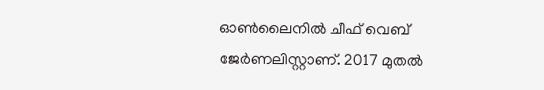ഓൺലൈനിൽ ചീഫ് വെബ് ജേർണലിസ്റ്റാണ്. 2017 മുതൽ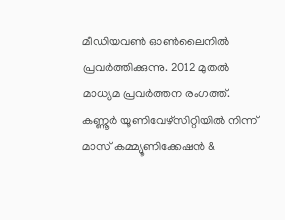മീഡിയവൺ ഓൺലൈനിൽ പ്രവർത്തിക്കുന്നു. 2012 മുതൽ മാധ്യമ പ്രവർത്തന രംഗത്ത്. കണ്ണൂര്‍ യൂണിവേഴ്‌സിറ്റിയിൽ നിന്ന് മാസ് കമ്മ്യൂണിക്കേഷന്‍ &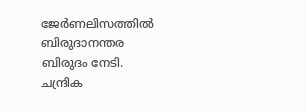ജേര്‍ണലിസത്തില്‍ ബിരുദാനന്തര ബിരുദം നേടി. ചന്ദ്രിക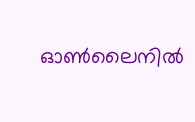ഓണ്‍ലൈനില്‍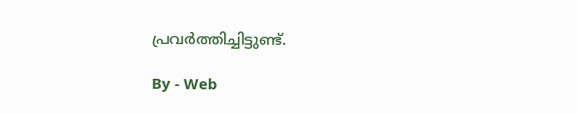പ്രവര്‍ത്തിച്ചിട്ടുണ്ട്.

By - Web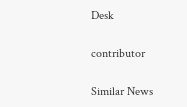Desk

contributor

Similar News